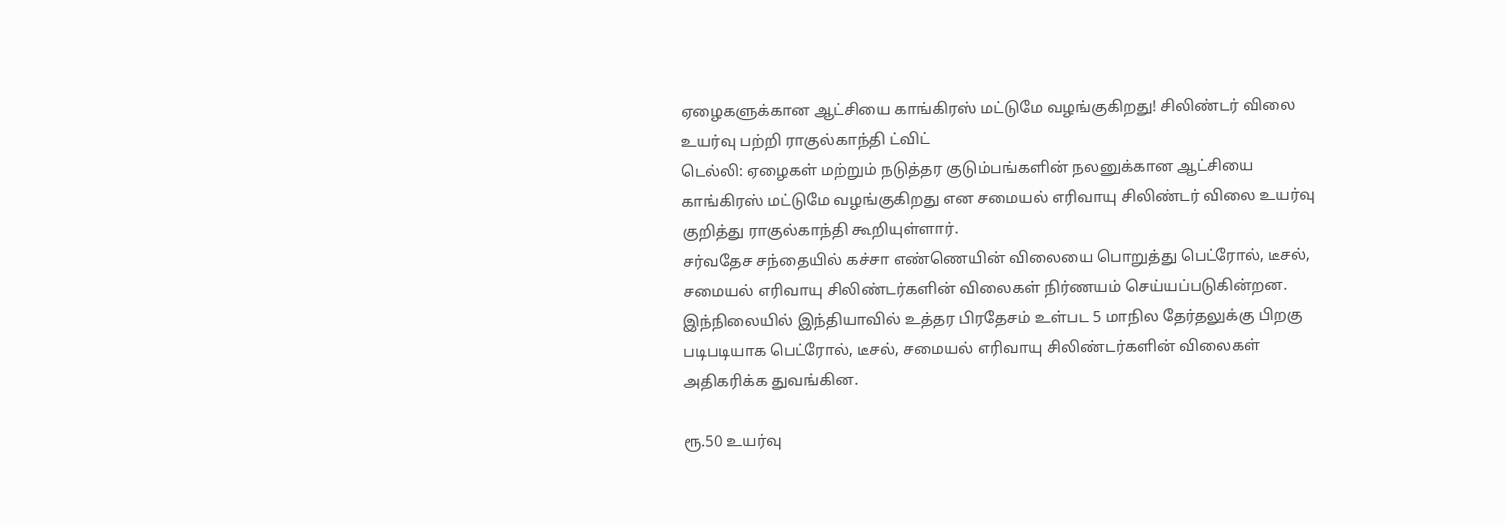ஏழைகளுக்கான ஆட்சியை காங்கிரஸ் மட்டுமே வழங்குகிறது! சிலிண்டர் விலை உயர்வு பற்றி ராகுல்காந்தி ட்விட்
டெல்லி: ஏழைகள் மற்றும் நடுத்தர குடும்பங்களின் நலனுக்கான ஆட்சியை காங்கிரஸ் மட்டுமே வழங்குகிறது என சமையல் எரிவாயு சிலிண்டர் விலை உயர்வு குறித்து ராகுல்காந்தி கூறியுள்ளார்.
சர்வதேச சந்தையில் கச்சா எண்ணெயின் விலையை பொறுத்து பெட்ரோல், டீசல், சமையல் எரிவாயு சிலிண்டர்களின் விலைகள் நிர்ணயம் செய்யப்படுகின்றன.
இந்நிலையில் இந்தியாவில் உத்தர பிரதேசம் உள்பட 5 மாநில தேர்தலுக்கு பிறகு படிபடியாக பெட்ரோல், டீசல், சமையல் எரிவாயு சிலிண்டர்களின் விலைகள் அதிகரிக்க துவங்கின.

ரூ.50 உயர்வு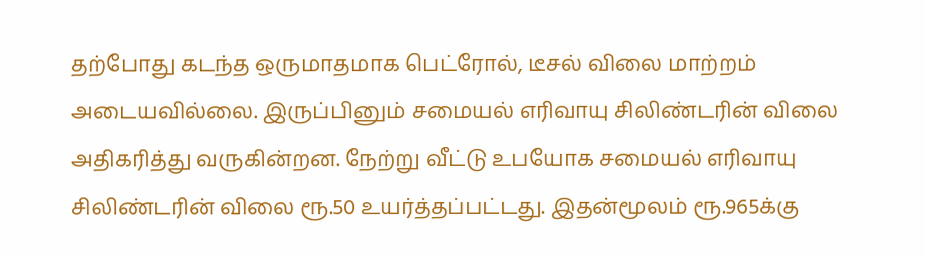தற்போது கடந்த ஒருமாதமாக பெட்ரோல், டீசல் விலை மாற்றம் அடையவில்லை. இருப்பினும் சமையல் எரிவாயு சிலிண்டரின் விலை அதிகரித்து வருகின்றன. நேற்று வீட்டு உபயோக சமையல் எரிவாயு சிலிண்டரின் விலை ரூ.50 உயர்த்தப்பட்டது. இதன்மூலம் ரூ.965க்கு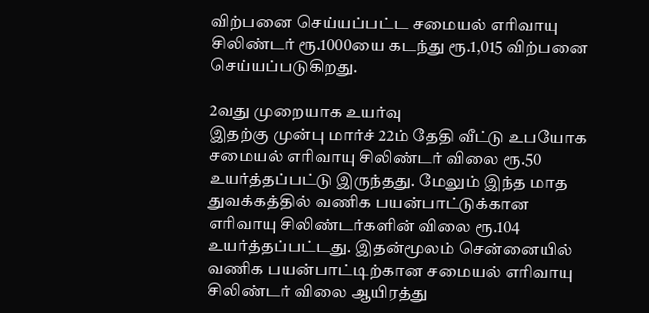விற்பனை செய்யப்பட்ட சமையல் எரிவாயு சிலிண்டர் ரூ.1000யை கடந்து ரூ.1,015 விற்பனை செய்யப்படுகிறது.

2வது முறையாக உயர்வு
இதற்கு முன்பு மார்ச் 22ம் தேதி வீட்டு உபயோக சமையல் எரிவாயு சிலிண்டர் விலை ரூ.50 உயர்த்தப்பட்டு இருந்தது. மேலும் இந்த மாத துவக்கத்தில் வணிக பயன்பாட்டுக்கான எரிவாயு சிலிண்டர்களின் விலை ரூ.104 உயர்த்தப்பட்டது. இதன்மூலம் சென்னையில் வணிக பயன்பாட்டிற்கான சமையல் எரிவாயு சிலிண்டர் விலை ஆயிரத்து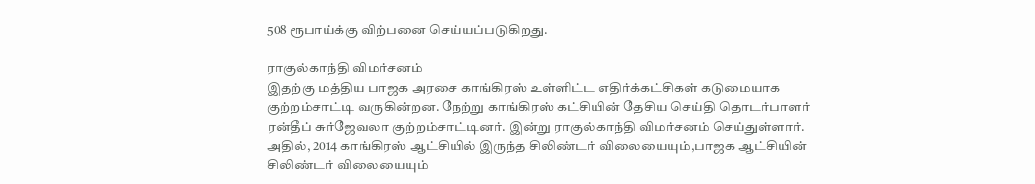508 ரூபாய்க்கு விற்பனை செய்யப்படுகிறது.

ராகுல்காந்தி விமர்சனம்
இதற்கு மத்திய பாஜக அரசை காங்கிரஸ் உள்ளிட்ட எதிர்க்கட்சிகள் கடுமையாக குற்றம்சாட்டி வருகின்றன. நேற்று காங்கிரஸ் கட்சியின் தேசிய செய்தி தொடர்பாளர் ரன்தீப் சுர்ஜேவலா குற்றம்சாட்டினர். இன்று ராகுல்காந்தி விமர்சனம் செய்துள்ளார். அதில், 2014 காங்கிரஸ் ஆட்சியில் இருந்த சிலிண்டர் விலையையும்,பாஜக ஆட்சியின் சிலிண்டர் விலையையும்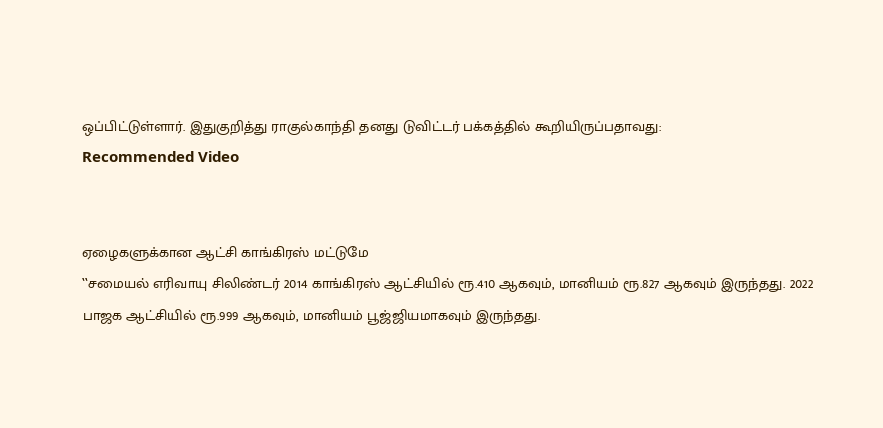ஒப்பிட்டுள்ளார். இதுகுறித்து ராகுல்காந்தி தனது டுவிட்டர் பக்கத்தில் கூறியிருப்பதாவது:
Recommended Video


ஏழைகளுக்கான ஆட்சி காங்கிரஸ் மட்டுமே
‛‛சமையல் எரிவாயு சிலிண்டர் 2014 காங்கிரஸ் ஆட்சியில் ரூ.410 ஆகவும், மானியம் ரூ.827 ஆகவும் இருந்தது. 2022 பாஜக ஆட்சியில் ரூ.999 ஆகவும், மானியம் பூஜ்ஜியமாகவும் இருந்தது.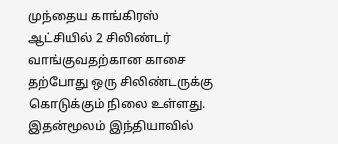முந்தைய காங்கிரஸ் ஆட்சியில் 2 சிலிண்டர் வாங்குவதற்கான காசை தற்போது ஒரு சிலிண்டருக்கு கொடுக்கும் நிலை உள்ளது. இதன்மூலம் இந்தியாவில்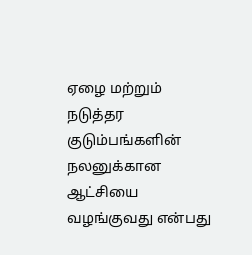ஏழை மற்றும் நடுத்தர குடும்பங்களின் நலனுக்கான ஆட்சியை வழங்குவது என்பது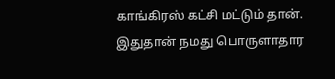காங்கிரஸ் கட்சி மட்டும் தான். இதுதான் நமது பொருளாதார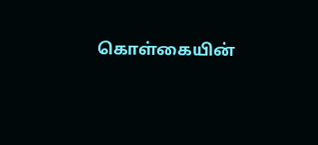கொள்கையின்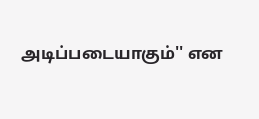அடிப்படையாகும்'' என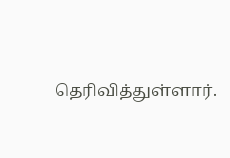தெரிவித்துள்ளார்.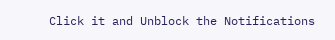Click it and Unblock the Notifications